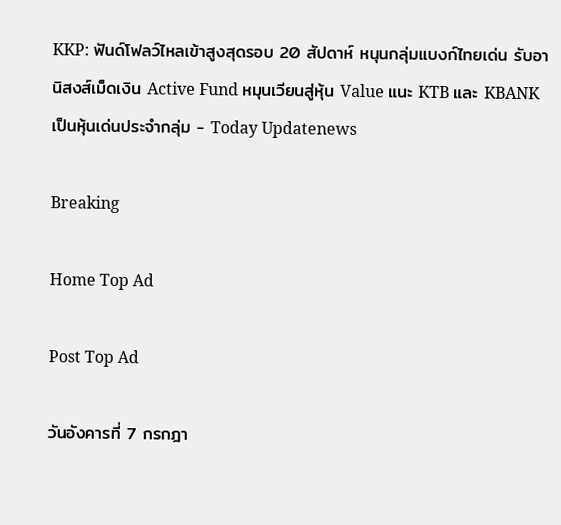KKP: ฟันด์โฟลว์ไหลเข้าสูงสุดรอบ 20 สัปดาห์ หนุนกลุ่มแบงก์ไทยเด่น รับอานิสงส์เม็ดเงิน Active Fund หมุนเวียนสู่หุ้น Value แนะ KTB และ KBANK เป็นหุ้นเด่นประจำกลุ่ม - Today Updatenews

Breaking

Home Top Ad

Post Top Ad

วันอังคารที่ 7 กรกฎา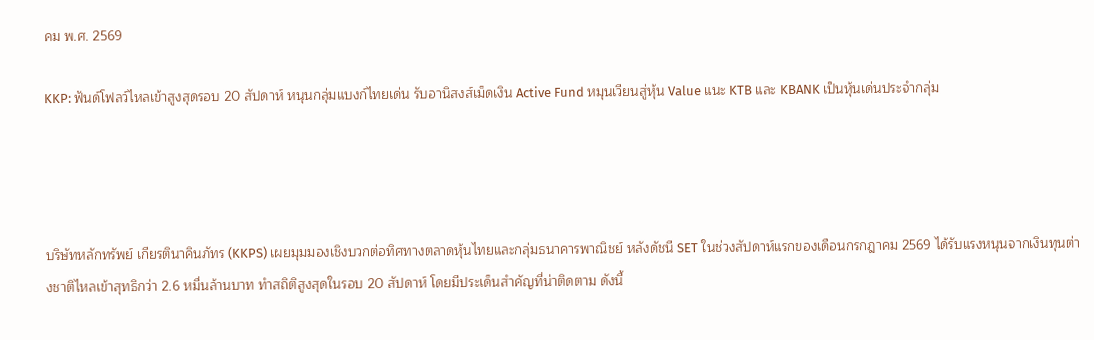คม พ.ศ. 2569

KKP: ฟันด์โฟลว์ไหลเข้าสูงสุดรอบ 20 สัปดาห์ หนุนกลุ่มแบงก์ไทยเด่น รับอานิสงส์เม็ดเงิน Active Fund หมุนเวียนสู่หุ้น Value แนะ KTB และ KBANK เป็นหุ้นเด่นประจำกลุ่ม




บริษัทหลักทรัพย์ เกียรตินาคินภัทร (KKPS) เผยมุมมองเชิงบวกต่อทิศทางตลาดหุ้นไทยและกลุ่มธนาคารพาณิชย์ หลังดัชนี SET ในช่วงสัปดาห์แรกของเดือนกรกฎาคม 2569 ได้รับแรงหนุนจากเงินทุนต่างชาติไหลเข้าสุทธิกว่า 2.6 หมื่นล้านบาท ทำสถิติสูงสุดในรอบ 20 สัปดาห์ โดยมีประเด็นสำคัญที่น่าติดตาม ดังนี้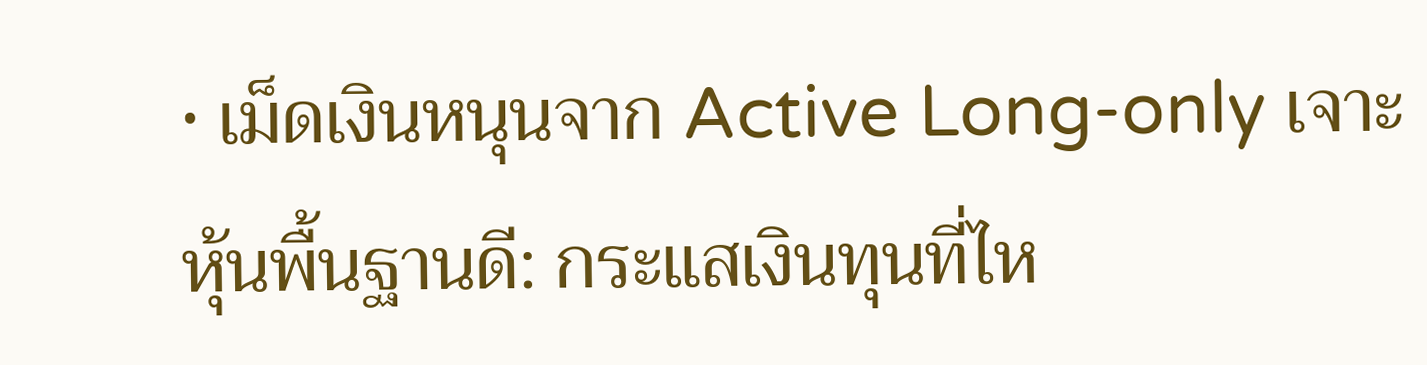• เม็ดเงินหนุนจาก Active Long-only เจาะหุ้นพื้นฐานดี: กระแสเงินทุนที่ไห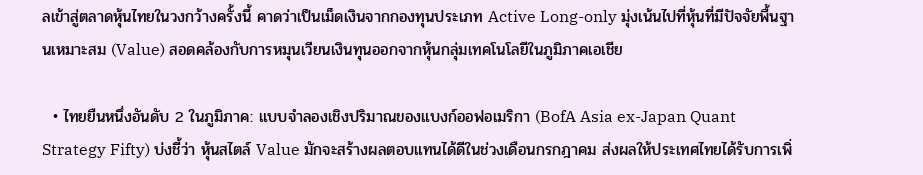ลเข้าสู่ตลาดหุ้นไทยในวงกว้างครั้งนี้ คาดว่าเป็นเม็ดเงินจากกองทุนประเภท Active Long-only มุ่งเน้นไปที่หุ้นที่มีปัจจัยพื้นฐานเหมาะสม (Value) สอดคล้องกับการหมุนเวียนเงินทุนออกจากหุ้นกลุ่มเทคโนโลยีในภูมิภาคเอเชีย

  • ไทยยืนหนึ่งอันดับ 2 ในภูมิภาค: แบบจำลองเชิงปริมาณของแบงก์ออฟอเมริกา (BofA Asia ex-Japan Quant Strategy Fifty) บ่งชี้ว่า หุ้นสไตล์ Value มักจะสร้างผลตอบแทนได้ดีในช่วงเดือนกรกฎาคม ส่งผลให้ประเทศไทยได้รับการเพิ่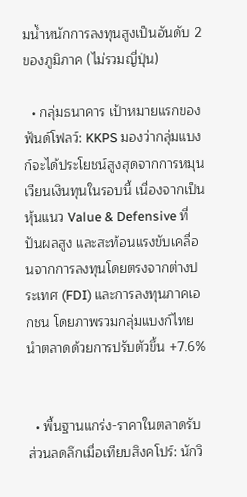มน้ำหนักการลงทุนสูงเป็นอันดับ 2 ของภูมิภาค (ไม่รวมญี่ปุ่น)

  • กลุ่มธนาคาร เป้าหมายแรกของฟันด์โฟลว์: KKPS มองว่ากลุ่มแบงก์จะได้ประโยชน์สูงสุดจากการหมุนเวียนเงินทุนในรอบนี้ เนื่องจากเป็นหุ้นแนว Value & Defensive ที่ปันผลสูง และสะท้อนแรงขับเคลื่อนจากการลงทุนโดยตรงจากต่างประเทศ (FDI) และการลงทุนภาคเอกชน โดยภาพรวมกลุ่มแบงก์ไทยนำตลาดด้วยการปรับตัวขึ้น +7.6%


  • พื้นฐานแกร่ง-ราคาในตลาดรับส่วนลดลึกเมื่อเทียบสิงคโปร์: นักวิ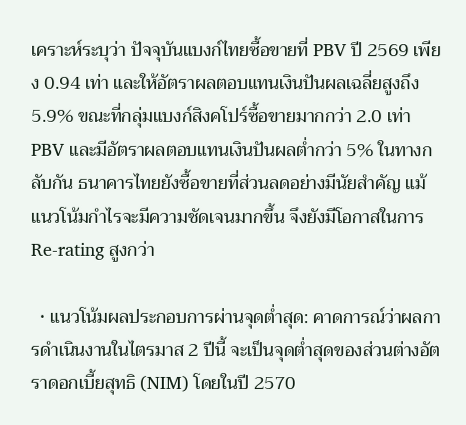เคราะห์ระบุว่า ปัจจุบันแบงก์ไทยซื้อขายที่ PBV ปี 2569 เพียง 0.94 เท่า และให้อัตราผลตอบแทนเงินปันผลเฉลี่ยสูงถึง 5.9% ขณะที่กลุ่มแบงก์สิงคโปร์ซื้อขายมากกว่า 2.0 เท่า PBV และมีอัตราผลตอบแทนเงินปันผลต่ำกว่า 5% ในทางกลับกัน ธนาคารไทยยังซื้อขายที่ส่วนลดอย่างมีนัยสำคัญ แม้แนวโน้มกำไรจะมีความชัดเจนมากขึ้น จึงยังมีโอกาสในการ Re-rating สูงกว่า

  • แนวโน้มผลประกอบการผ่านจุดต่ำสุด: คาดการณ์ว่าผลการดำเนินงานในไตรมาส 2 ปีนี้ จะเป็นจุดต่ำสุดของส่วนต่างอัตราดอกเบี้ยสุทธิ (NIM) โดยในปี 2570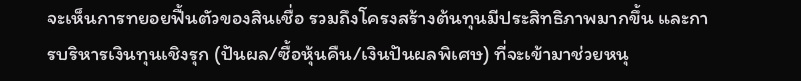จะเห็นการทยอยฟื้นตัวของสินเชื่อ รวมถึงโครงสร้างต้นทุนมีประสิทธิภาพมากขึ้น และการบริหารเงินทุนเชิงรุก (ปันผล/ซื้อหุ้นคืน/เงินปันผลพิเศษ) ที่จะเข้ามาช่วยหนุ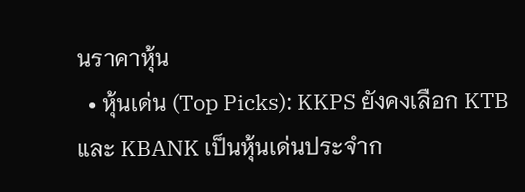นราคาหุ้น
  • หุ้นเด่น (Top Picks): KKPS ยังคงเลือก KTB และ KBANK เป็นหุ้นเด่นประจำก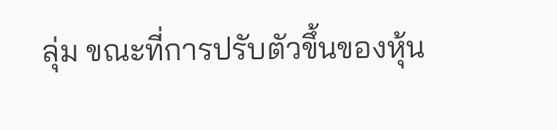ลุ่ม ขณะที่การปรับตัวขึ้นของหุ้น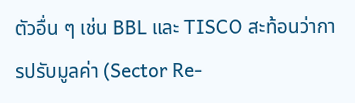ตัวอื่น ๆ เช่น BBL และ TISCO สะท้อนว่าการปรับมูลค่า (Sector Re-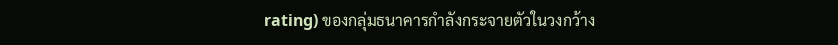rating) ของกลุ่มธนาคารกำลังกระจายตัวในวงกว้าง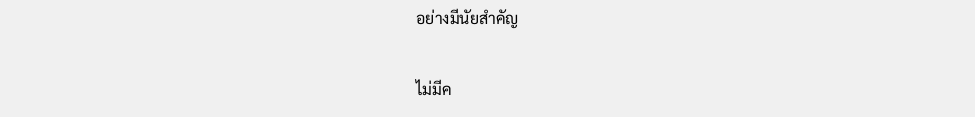อย่างมีนัยสำคัญ

ไม่มีค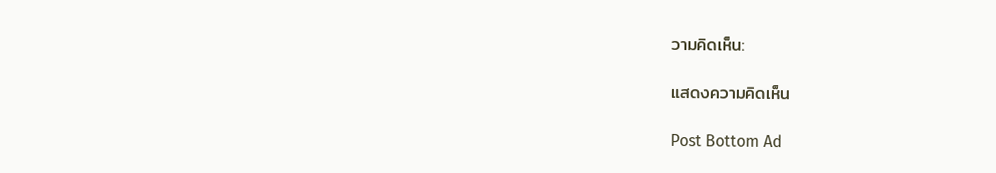วามคิดเห็น:

แสดงความคิดเห็น

Post Bottom Ad